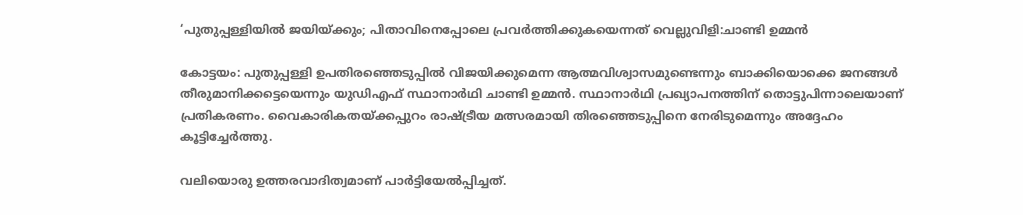‘പുതുപ്പള്ളിയില്‍ ജയിയ്ക്കും; പിതാവിനെപ്പോലെ പ്രവർത്തിക്കുകയെന്നത് വെല്ലുവിളി:ചാണ്ടി ഉമ്മൻ

കോട്ടയം: പുതുപ്പള്ളി ഉപതിരഞ്ഞെടുപ്പില്‍ വിജയിക്കുമെന്ന ആത്മവിശ്വാസമുണ്ടെന്നും ബാക്കിയൊക്കെ ജനങ്ങൾ തീരുമാനിക്കട്ടെയെന്നും യുഡിഎഫ് സ്ഥാനാര്‍ഥി ചാണ്ടി ഉമ്മൻ. സ്ഥാനാര്‍ഥി പ്രഖ്യാപനത്തിന് തൊട്ടുപിന്നാലെയാണ് പ്രതികരണം. വൈകാരികതയ്ക്കപ്പുറം രാഷ്ട്രീയ മത്സരമായി തിരഞ്ഞെടുപ്പിനെ നേരിടുമെന്നും അദ്ദേഹം കൂട്ടിച്ചേർത്തു.

വലിയൊരു ഉത്തരവാദിത്വമാണ് പാര്‍ട്ടിയേല്‍പ്പിച്ചത്.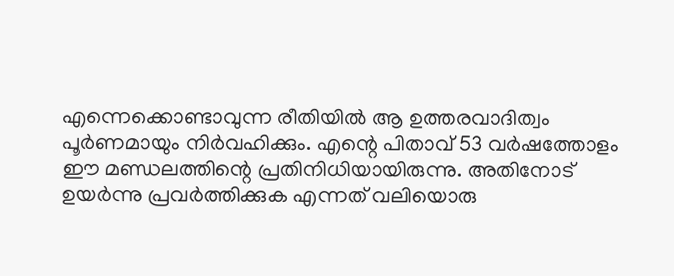എന്നെക്കൊണ്ടാവുന്ന രീതിയില്‍ ആ ഉത്തരവാദിത്വം പൂര്‍ണമായും നിര്‍വഹിക്കും. എന്റെ പിതാവ് 53 വര്‍ഷത്തോളം ഈ മണ്ഡലത്തിന്റെ പ്രതിനിധിയായിരുന്നു. അതിനോട് ഉയര്‍ന്നു പ്രവര്‍ത്തിക്കുക എന്നത് വലിയൊരു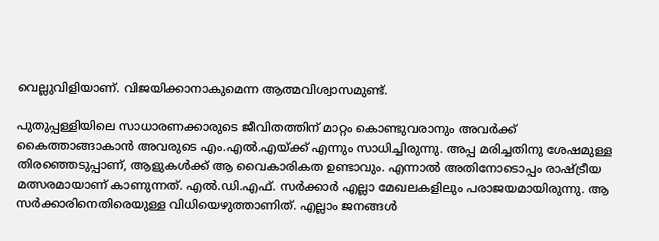വെല്ലുവിളിയാണ്. വിജയിക്കാനാകുമെന്ന ആത്മവിശ്വാസമുണ്ട്.

പുതുപ്പള്ളിയിലെ സാധാരണക്കാരുടെ ജീവിതത്തിന് മാറ്റം കൊണ്ടുവരാനും അവർക്ക് കൈത്താങ്ങാകാന്‍ അവരുടെ എം.എല്‍.എയ്ക്ക് എന്നും സാധിച്ചിരുന്നു. അപ്പ മരിച്ചതിനു ശേഷമുള്ള തിരഞ്ഞെടുപ്പാണ്, ആളുകള്‍ക്ക് ആ വൈകാരികത ഉണ്ടാവും. എന്നാല്‍ അതിനോടൊപ്പം രാഷ്ട്രീയ മത്സരമായാണ് കാണുന്നത്. എല്‍.ഡി.എഫ്. സര്‍ക്കാര്‍ എല്ലാ മേഖലകളിലും പരാജയമായിരുന്നു. ആ സര്‍ക്കാരിനെതിരെയുള്ള വിധിയെഴുത്താണിത്. എല്ലാം ജനങ്ങള്‍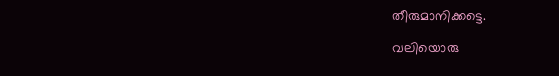തീരുമാനിക്കട്ടെ.

വലിയൊരു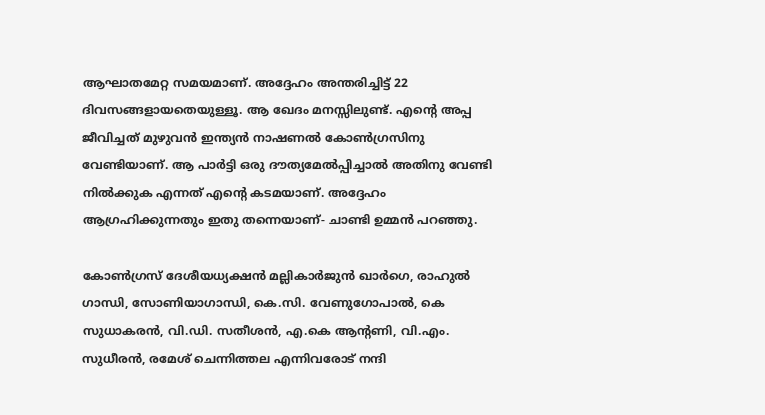ആഘാതമേറ്റ സമയമാണ്. അദ്ദേഹം അന്തരിച്ചിട്ട് 22 ദിവസങ്ങളായതെയുള്ളൂ. ആ ഖേദം മനസ്സിലുണ്ട്. എന്റെ അപ്പ ജീവിച്ചത് മുഴുവന്‍ ഇന്ത്യന്‍ നാഷണല്‍ കോണ്‍ഗ്രസിനു വേണ്ടിയാണ്. ആ പാര്‍ട്ടി ഒരു ദൗത്യമേല്‍പ്പിച്ചാല്‍ അതിനു വേണ്ടി നില്‍ക്കുക എന്നത് എന്റെ കടമയാണ്. അദ്ദേഹം ആഗ്രഹിക്കുന്നതും ഇതു തന്നെയാണ്- ചാണ്ടി ഉമ്മൻ പറഞ്ഞു.

കോണ്‍ഗ്രസ് ദേശീയധ്യക്ഷന്‍ മല്ലികാര്‍ജുന്‍ ഖാര്‍ഗെ, രാഹുല്‍ ഗാന്ധി, സോണിയാഗാന്ധി, കെ.സി. വേണുഗോപാൽ, കെ സുധാകരന്‍, വി.ഡി. സതീശന്‍, എ.കെ ആന്റണി, വി.എം. സുധീരന്‍, രമേശ് ചെന്നിത്തല എന്നിവരോട് നന്ദി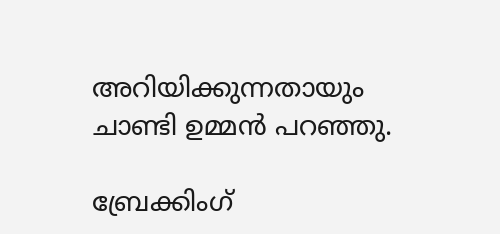അറിയിക്കുന്നതായും ചാണ്ടി ഉമ്മൻ പറഞ്ഞു.

ബ്രേക്കിംഗ്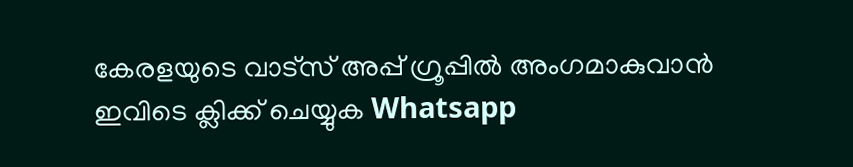കേരളയുടെ വാട്സ് അപ്പ് ഗ്രൂപ്പിൽ അംഗമാകുവാൻ ഇവിടെ ക്ലിക്ക് ചെയ്യുക Whatsapp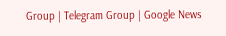Group | Telegram Group | Google News